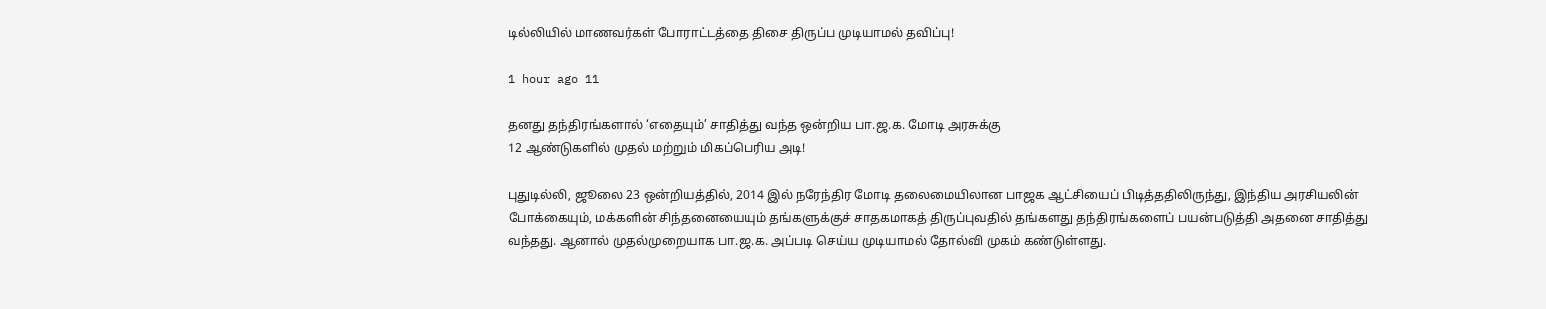டில்லியில் மாணவர்கள் போராட்டத்தை திசை திருப்ப முடியாமல் தவிப்பு!

1 hour ago 11

தனது தந்திரங்களால் ‘எதையும்’ சாதித்து வந்த ஒன்றிய பா.ஜ.க. மோடி அரசுக்கு
12 ஆண்டுகளில் முதல் மற்றும் மிகப்பெரிய அடி!

புதுடில்லி, ஜூலை 23 ஒன்றியத்தில், 2014 இல் நரேந்திர மோடி தலைமையிலான பாஜக ஆட்சியைப் பிடித்ததிலிருந்து, இந்திய அரசியலின் போக்கையும், மக்களின் சிந்தனையையும் தங்களுக்குச் சாதகமாகத் திருப்புவதில் தங்களது தந்திரங்களைப் பயன்படுத்தி அதனை சாதித்து வந்தது. ஆனால் முதல்முறையாக பா.ஜ.க. அப்படி செய்ய முடியாமல் தோல்வி முகம் கண்டுள்ளது.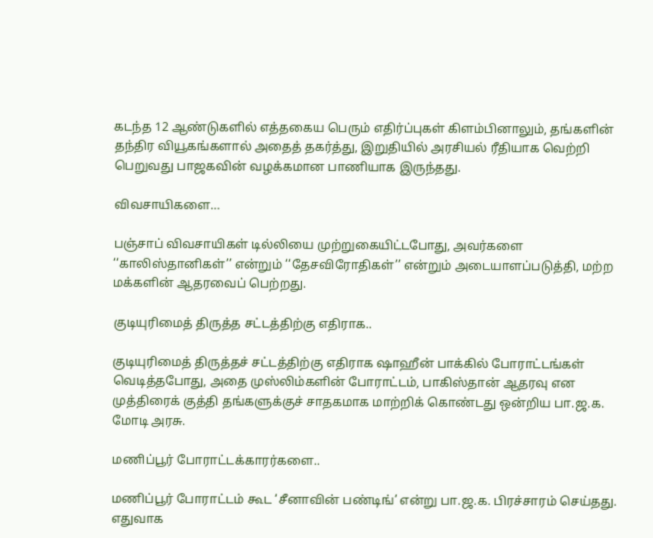கடந்த 12 ஆண்டுகளில் எத்தகைய பெரும் எதிர்ப்புகள் கிளம்பினாலும், தங்களின் தந்திர வியூகங்களால் அதைத் தகர்த்து, இறுதியில் அரசியல் ரீதியாக வெற்றி பெறுவது பாஜகவின் வழக்கமான பாணியாக இருந்தது.

விவசாயிகளை…

பஞ்சாப் விவசாயிகள் டில்லியை முற்றுகையிட்டபோது, அவர்களை ‘‘காலிஸ்தானிகள்’’ என்றும் ‘‘தேசவிரோதிகள்’’ என்றும் அடையாளப்படுத்தி, மற்ற மக்களின் ஆதரவைப் பெற்றது.

குடியுரிமைத் திருத்த சட்டத்திற்கு எதிராக..

குடியுரிமைத் திருத்தச் சட்டத்திற்கு எதிராக ஷாஹீன் பாக்கில் போராட்டங்கள் வெடித்தபோது, அதை முஸ்லிம்களின் போராட்டம், பாகிஸ்தான் ஆதரவு என முத்திரைக் குத்தி தங்களுக்குச் சாதகமாக மாற்றிக் கொண்டது ஒன்றிய பா.ஜ.க. மோடி அரசு.

மணிப்பூர் போராட்டக்காரர்களை..

மணிப்பூர் போராட்டம் கூட ‘சீனாவின் பண்டிங்’ என்று பா.ஜ.க. பிரச்சாரம் செய்தது. எதுவாக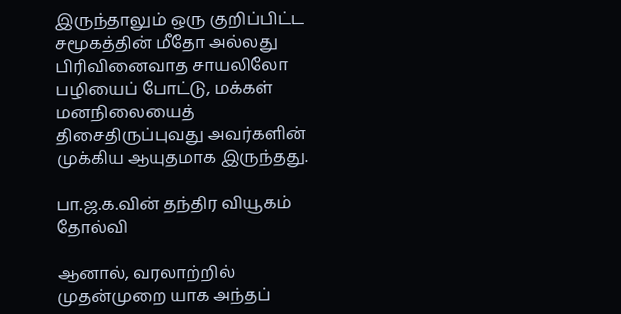இருந்தாலும் ஒரு குறிப்பிட்ட சமூகத்தின் மீதோ அல்லது பிரிவினைவாத சாயலிலோ பழியைப் போட்டு, மக்கள் மனநிலையைத் திசைதிருப்புவது அவர்களின் முக்கிய ஆயுதமாக இருந்தது.

பா.ஜ.க.வின் தந்திர வியூகம் தோல்வி

ஆனால், வரலாற்றில் முதன்முறை யாக அந்தப்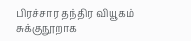பிரச்சார தந்திர வியூகம் சுக்குநூறாக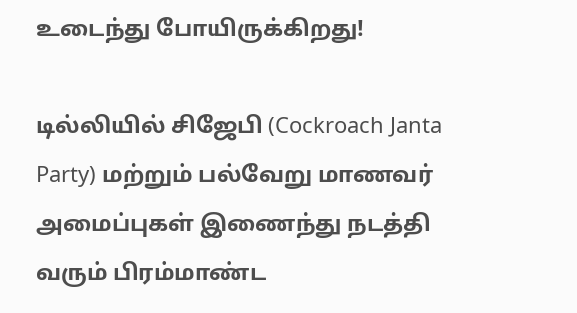உடைந்து போயிருக்கிறது!

டில்லியில் சிஜேபி (Cockroach Janta Party) மற்றும் பல்வேறு மாணவர் அமைப்புகள் இணைந்து நடத்தி வரும் பிரம்மாண்ட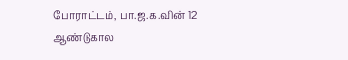போராட்டம், பா.ஜ.க.வின் 12 ஆண்டுகால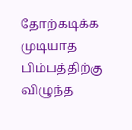தோற்கடிக்க முடியாத பிம்பத்திற்கு விழுந்த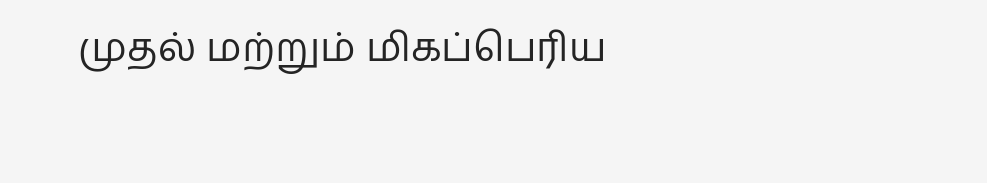முதல் மற்றும் மிகப்பெரிய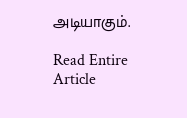அடியாகும்.

Read Entire Article